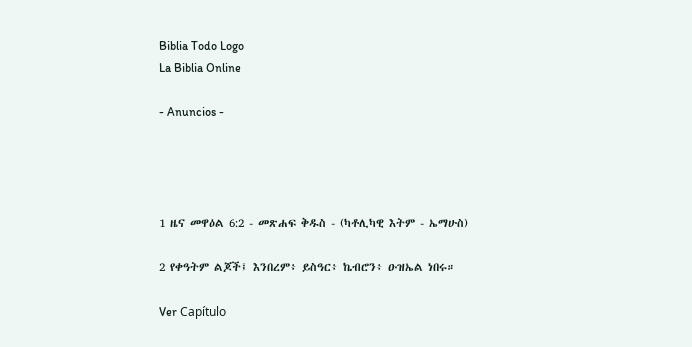Biblia Todo Logo
La Biblia Online

- Anuncios -




1 ዜና መዋዕል 6:2 - መጽሐፍ ቅዱስ - (ካቶሊካዊ እትም - ኤማሁስ)

2 የቀዓትም ልጆች፤ እንበረም፥ ይስዓር፥ ኬብሮን፥ ዑዝኤል ነበሩ።

Ver Capítulo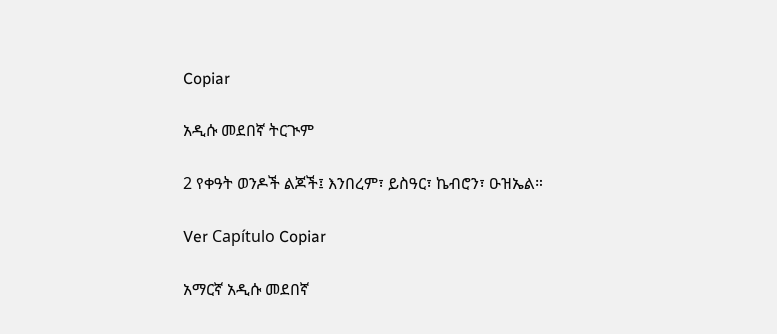Copiar

አዲሱ መደበኛ ትርጒም

2 የቀዓት ወንዶች ልጆች፤ እንበረም፣ ይስዓር፣ ኬብሮን፣ ዑዝኤል።

Ver Capítulo Copiar

አማርኛ አዲሱ መደበኛ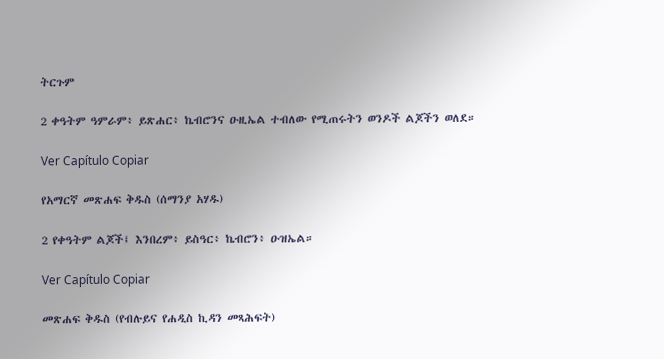ትርጉም

2 ቀዓትም ዓምራም፥ ይጽሐር፥ ኬብሮንና ዑዚኤል ተብለው የሚጠሩትን ወንዶች ልጆችን ወለደ።

Ver Capítulo Copiar

የአማርኛ መጽሐፍ ቅዱስ (ሰማንያ አሃዱ)

2 የቀዓትም ልጆች፤ እንበረም፥ ይስዓር፥ ኬብሮን፥ ዑዝኤል።

Ver Capítulo Copiar

መጽሐፍ ቅዱስ (የብሉይና የሐዲስ ኪዳን መጻሕፍት)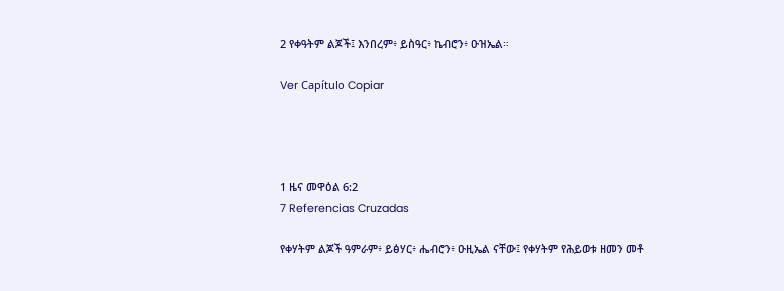2 የቀዓትም ልጆች፤ እንበረም፥ ይስዓር፥ ኬብሮን፥ ዑዝኤል።

Ver Capítulo Copiar




1 ዜና መዋዕል 6:2
7 Referencias Cruzadas

የቀሃትም ልጆች ዓምራም፥ ይፅሃር፥ ሔብሮን፥ ዑዚኤል ናቸው፤ የቀሃትም የሕይወቱ ዘመን መቶ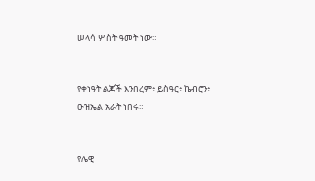ሠላሳ ሦስት ዓመት ነው።


የቀነዓት ልጆች እንበረም፥ ይስዓር፥ ኬብሮን፥ ዑዝኤል አራት ነበሩ።


የሌዊ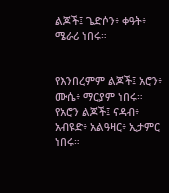ልጆች፤ ጌድሶን፥ ቀዓት፥ ሜራሪ ነበሩ።


የእንበረምም ልጆች፤ አሮን፥ ሙሴ፥ ማርያም ነበሩ። የአሮን ልጆች፤ ናዳብ፥ አብዩድ፥ አልዓዛር፥ ኢታምር ነበሩ።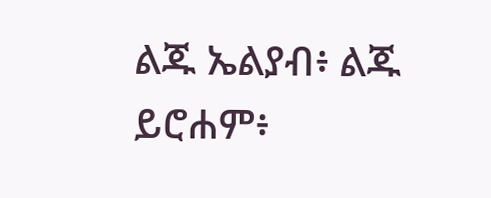ልጁ ኤልያብ፥ ልጁ ይሮሐም፥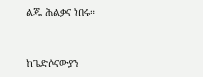ልጁ ሕልቃና ነበሩ።


ከጌድሶናውያን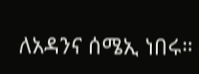ለአዳንና ሰሜኢ ነበሩ።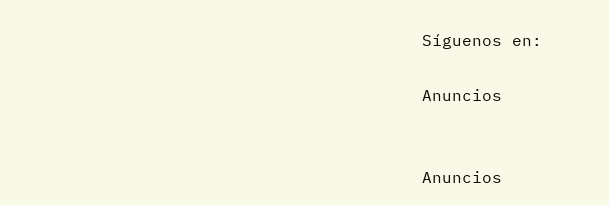Síguenos en:

Anuncios


Anuncios